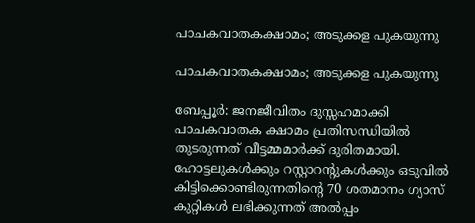പാചകവാതകക്ഷാമം; അടുക്കള പുകയുന്നു

പാചകവാതകക്ഷാമം; അടുക്കള പുകയുന്നു

ബേപ്പൂർ: ജനജീവിതം ദുസ്സഹമാക്കി പാചകവാതക ക്ഷാമം പ്രതിസന്ധിയിൽ തുടരുന്നത് വീട്ടമ്മമാർക്ക് ദുരിതമായി. ഹോട്ടലുകൾക്കും റസ്റ്റാറന്റുകൾക്കും ഒടുവിൽ കിട്ടിക്കൊണ്ടിരുന്നതിന്റെ 70 ശതമാനം ഗ്യാസ് കുറ്റികൾ ലഭിക്കുന്നത് അൽപ്പം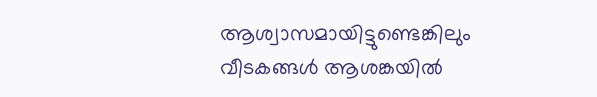ആശ്വാസമായിട്ടുണ്ടെങ്കിലും വീടകങ്ങൾ ആശങ്കയിൽ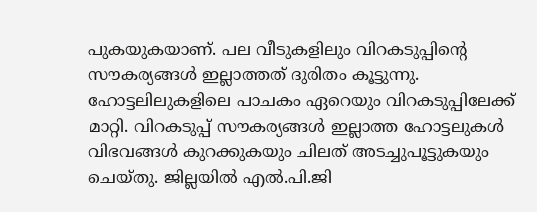പുകയുകയാണ്. പല വീടുകളിലും വിറകടുപ്പിന്റെ സൗകര്യങ്ങൾ ഇല്ലാത്തത് ദുരിതം കൂട്ടുന്നു. ഹോട്ടലിലുകളിലെ പാചകം ഏറെയും വിറകടുപ്പിലേക്ക് മാറ്റി. വിറകടുപ്പ് സൗകര്യങ്ങൾ ഇല്ലാത്ത ഹോട്ടലുകൾ വിഭവങ്ങൾ കുറക്കുകയും ചിലത് അടച്ചുപൂട്ടുകയും ചെയ്തു. ജില്ലയിൽ എൽ.പി.ജി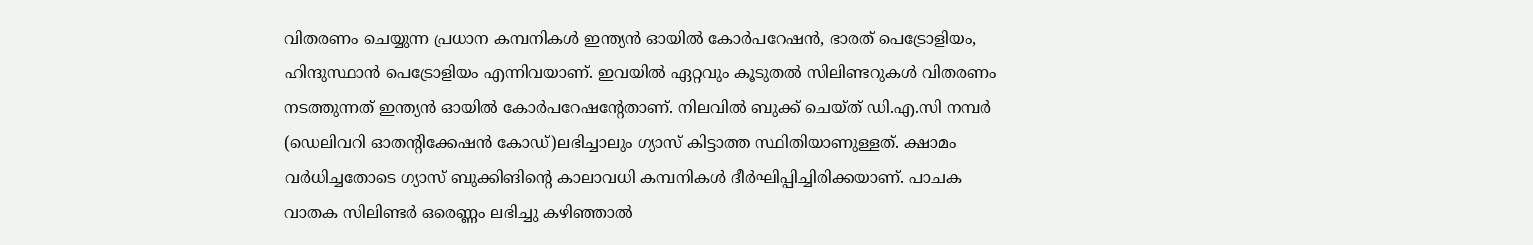വിതരണം ചെയ്യുന്ന പ്രധാന കമ്പനികൾ ഇന്ത്യൻ ഓയിൽ കോർപറേഷൻ, ഭാരത് പെട്രോളിയം, ഹിന്ദുസ്ഥാൻ പെട്രോളിയം എന്നിവയാണ്. ഇവയിൽ ഏറ്റവും കൂടുതൽ സിലിണ്ടറുകൾ വിതരണം നടത്തുന്നത് ഇന്ത്യൻ ഓയിൽ കോർപറേഷന്റേതാണ്. നിലവിൽ ബുക്ക് ചെയ്ത് ഡി.എ.സി നമ്പർ (ഡെലിവറി ഓതന്റിക്കേഷൻ കോഡ്)ലഭിച്ചാലും ഗ്യാസ് കിട്ടാത്ത സ്ഥിതിയാണുള്ളത്. ക്ഷാമം വർധിച്ചതോടെ ഗ്യാസ് ബുക്കിങിന്റെ കാലാവധി കമ്പനികൾ ദീർഘിപ്പിച്ചിരിക്കയാണ്. പാചക വാതക സിലിണ്ടർ ഒരെണ്ണം ലഭിച്ചു കഴിഞ്ഞാൽ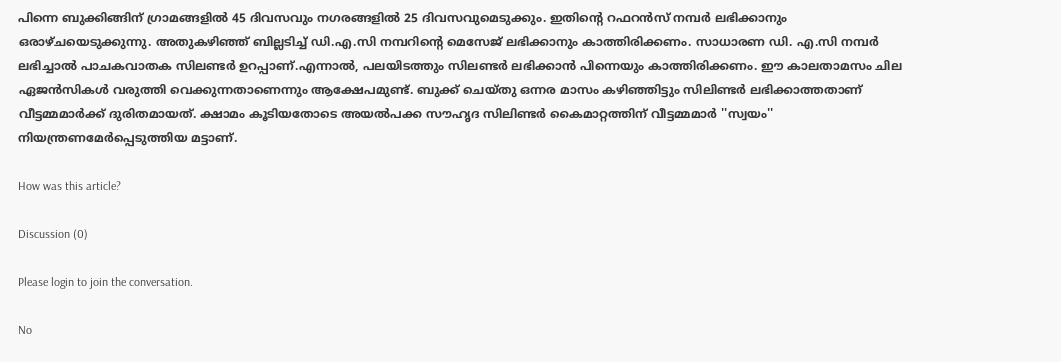പിന്നെ ബുക്കിങ്ങിന് ഗ്രാമങ്ങളിൽ 45 ദിവസവും നഗരങ്ങളിൽ 25 ദിവസവുമെടുക്കും. ഇതിന്റെ റഫറൻസ് നമ്പർ ലഭിക്കാനും ഒരാഴ്ച‌യെടുക്കുന്നു. അതുകഴിഞ്ഞ് ബില്ലടിച്ച് ഡി.എ.സി നമ്പറിന്റെ മെസേജ് ലഭിക്കാനും കാത്തിരിക്കണം. സാധാരണ ഡി. എ.സി നമ്പർ ലഭിച്ചാൽ പാചകവാതക സിലണ്ടർ ഉറപ്പാണ്.എന്നാൽ, പലയിടത്തും സിലണ്ടർ ലഭിക്കാൻ പിന്നെയും കാത്തിരിക്കണം. ഈ കാലതാമസം ചില ഏജൻസികൾ വരുത്തി വെക്കുന്നതാണെന്നും ആക്ഷേപമുണ്ട്. ബുക്ക് ചെയ്തു ഒന്നര മാസം കഴിഞ്ഞിട്ടും സിലിണ്ടർ ലഭിക്കാത്തതാണ് വീട്ടമ്മമാർക്ക് ദുരിതമായത്. ക്ഷാമം കൂടിയതോടെ അയൽപക്ക സൗഹൃദ സിലിണ്ടർ കൈമാറ്റത്തിന് വീട്ടമ്മമാർ ''സ്വയം'' നിയന്ത്രണമേർപ്പെടുത്തിയ മട്ടാണ്.

How was this article?

Discussion (0)

Please login to join the conversation.

No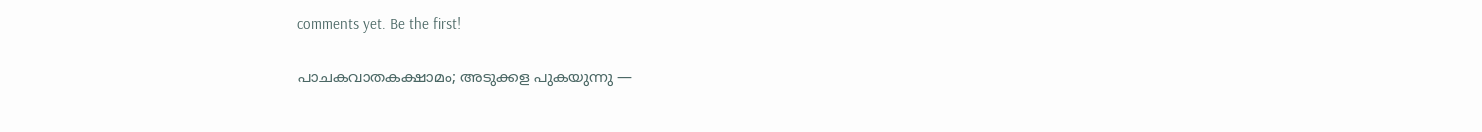comments yet. Be the first!

പാചകവാതകക്ഷാമം; അടുക്കള പുകയുന്നു —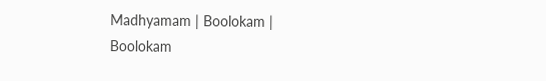Madhyamam | Boolokam | Boolokam